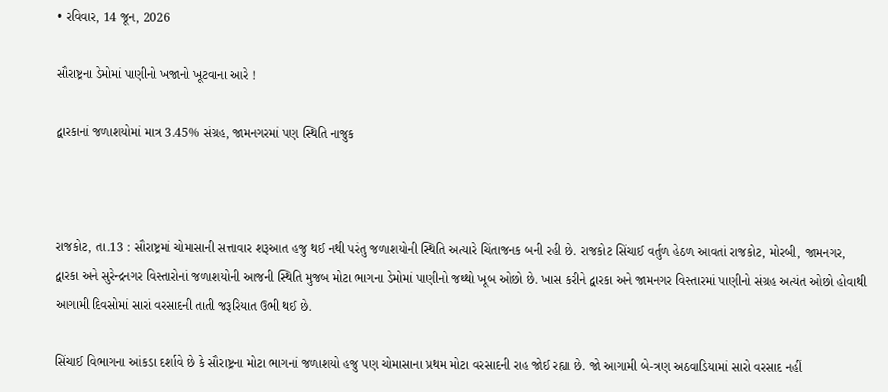• રવિવાર, 14 જૂન, 2026

સૌરાષ્ટ્રના ડેમોમાં પાણીનો ખજાનો ખૂટવાના આરે !

દ્વારકાનાં જળાશયોમાં માત્ર 3.45% સંગ્રહ, જામનગરમાં પણ સ્થિતિ નાજુક



રાજકોટ, તા.13 : સૌરાષ્ટ્રમાં ચોમાસાની સત્તાવાર શરૂઆત હજુ થઈ નથી પરંતુ જળાશયોની સ્થિતિ અત્યારે ચિંતાજનક બની રહી છે. રાજકોટ સિંચાઈ વર્તુળ હેઠળ આવતાં રાજકોટ, મોરબી, જામનગર, દ્વારકા અને સુરેન્દ્રનગર વિસ્તારોનાં જળાશયોની આજની સ્થિતિ મુજબ મોટા ભાગના ડેમોમાં પાણીનો જથ્થો ખૂબ ઓછો છે. ખાસ કરીને દ્વારકા અને જામનગર વિસ્તારમાં પાણીનો સંગ્રહ અત્યંત ઓછો હોવાથી આગામી દિવસોમાં સારાં વરસાદની તાતી જરૂરિયાત ઉભી થઈ છે.

સિંચાઈ વિભાગના આંકડા દર્શાવે છે કે સૌરાષ્ટ્રના મોટા ભાગનાં જળાશયો હજુ પણ ચોમાસાના પ્રથમ મોટા વરસાદની રાહ જોઈ રહ્યા છે. જો આગામી બે-ત્રણ અઠવાડિયામાં સારો વરસાદ નહીં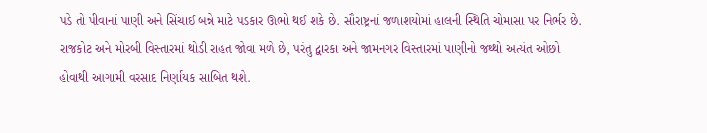પડે તો પીવાનાં પાણી અને સિંચાઈ બન્ને માટે પડકાર ઊભો થઈ શકે છે. સૌરાષ્ટ્રનાં જળાશયોમાં હાલની સ્થિતિ ચોમાસા પર નિર્ભર છે. રાજકોટ અને મોરબી વિસ્તારમાં થોડી રાહત જોવા મળે છે, પરંતુ દ્વારકા અને જામનગર વિસ્તારમાં પાણીનો જથ્થો અત્યંત ઓછો હોવાથી આગામી વરસાદ નિર્ણાયક સાબિત થશે.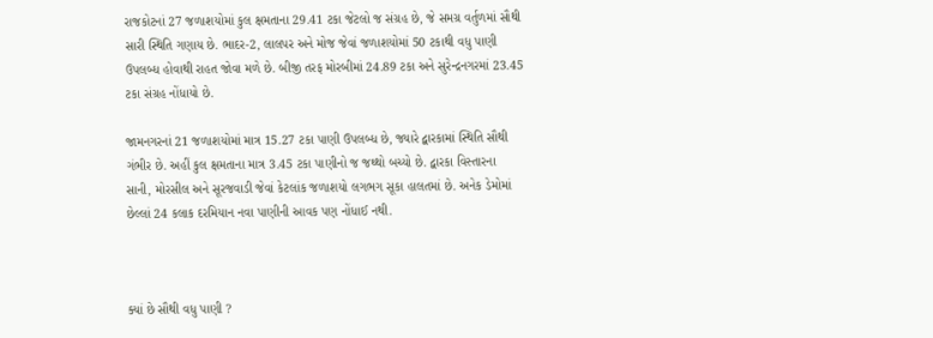રાજકોટનાં 27 જળાશયોમાં કુલ ક્ષમતાના 29.41 ટકા જેટલો જ સંગ્રહ છે, જે સમગ્ર વર્તુળમાં સૌથી સારી સ્થિતિ ગણાય છે. ભાદર-2, લાલપર અને મોજ જેવાં જળાશયોમાં 50 ટકાથી વધુ પાણી ઉપલબ્ધ હોવાથી રાહત જોવા મળે છે. બીજી તરફ મોરબીમાં 24.89 ટકા અને સુરેન્દ્રનગરમાં 23.45 ટકા સંગ્રહ નોંધાયો છે.

જામનગરનાં 21 જળાશયોમાં માત્ર 15.27 ટકા પાણી ઉપલબ્ધ છે, જ્યારે દ્વારકામાં સ્થિતિ સૌથી ગંભીર છે. અહીં કુલ ક્ષમતાના માત્ર 3.45 ટકા પાણીનો જ જથ્થો બચ્યો છે. દ્વારકા વિસ્તારના સાની, મોરસીલ અને સૂરજવાડી જેવાં કેટલાંક જળાશયો લગભગ સૂકા હાલતમાં છે. અનેક ડેમોમાં છેલ્લાં 24 કલાક દરમિયાન નવા પાણીની આવક પણ નોંધાઈ નથી.



ક્યાં છે સૌથી વધુ પાણી ?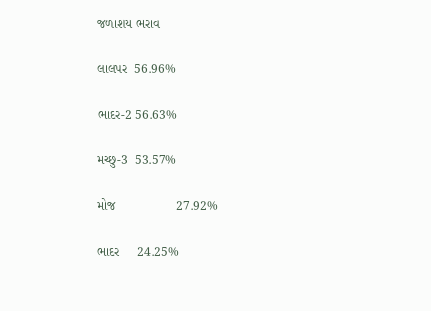જળાશય ભરાવ

લાલપર  56.96%

ભાદર-2 56.63%

મચ્છુ-3  53.57%

મોજ                 27.92%

ભાદર     24.25%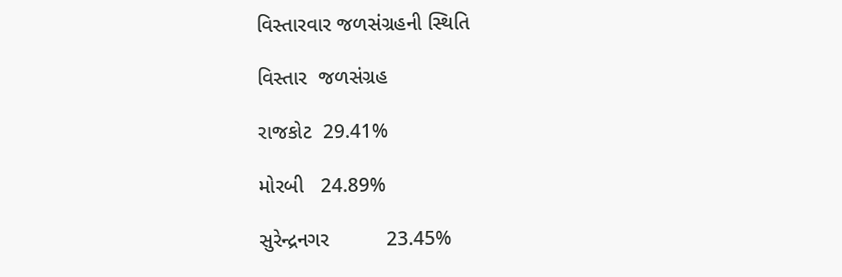વિસ્તારવાર જળસંગ્રહની સ્થિતિ

વિસ્તાર  જળસંગ્રહ

રાજકોટ  29.41%

મોરબી   24.89%

સુરેન્દ્રનગર          23.45%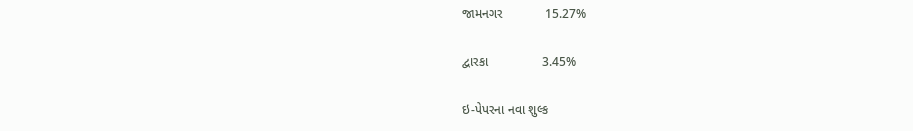જામનગર            15.27%

દ્વારકા               3.45%

ઇ-પેપરના નવા શુલ્ક